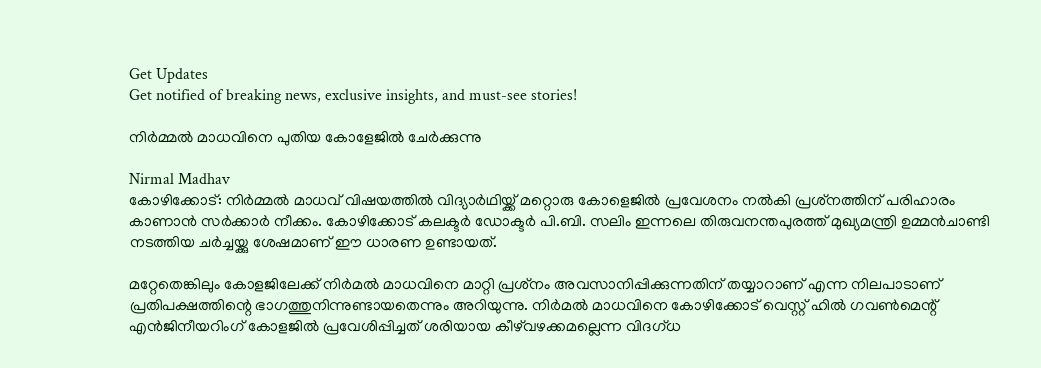Get Updates
Get notified of breaking news, exclusive insights, and must-see stories!

നിര്‍മ്മല്‍ മാധവിനെ പുതിയ കോളേജില്‍ ചേര്‍ക്കുന്നു

Nirmal Madhav
കോഴിക്കോട്: നിര്‍മ്മല്‍ മാധവ് വിഷയത്തില്‍ വിദ്യാര്‍ഥിയ്ക്ക് മറ്റൊരു കോളെജില്‍ പ്രവേശനം നല്‍കി പ്രശ്‌നത്തിന് പരിഹാരം കാണാന്‍ സര്‍ക്കാര്‍ നീക്കം. കോഴിക്കോട് കലക്ടര്‍ ഡോക്ടര്‍ പി.ബി. സലിം ഇന്നലെ തിരുവനന്തപുരത്ത് മുഖ്യമന്ത്രി ഉമ്മന്‍ചാണ്ടി നടത്തിയ ചര്‍ച്ചയ്ക്കു ശേഷമാണ് ഈ ധാരണ ഉണ്ടായത്.

മറ്റേതെങ്കിലും കോളജിലേക്ക് നിര്‍മല്‍ മാധവിനെ മാറ്റി പ്രശ്‌നം അവസാനിപ്പിക്കുന്നതിന് തയ്യാറാണ് എന്ന നിലപാടാണ് പ്രതിപക്ഷത്തിന്റെ ഭാഗത്തുനിന്നുണ്ടായതെന്നും അറിയുന്നു. നിര്‍മല്‍ മാധവിനെ കോഴിക്കോട് വെസ്റ്റ് ഹില്‍ ഗവണ്‍മെന്റ് എന്‍ജിനീയറിംഗ് കോളജില്‍ പ്രവേശിപ്പിച്ചത് ശരിയായ കീഴ്‌വഴക്കമല്ലെന്ന വിദഗ്ധ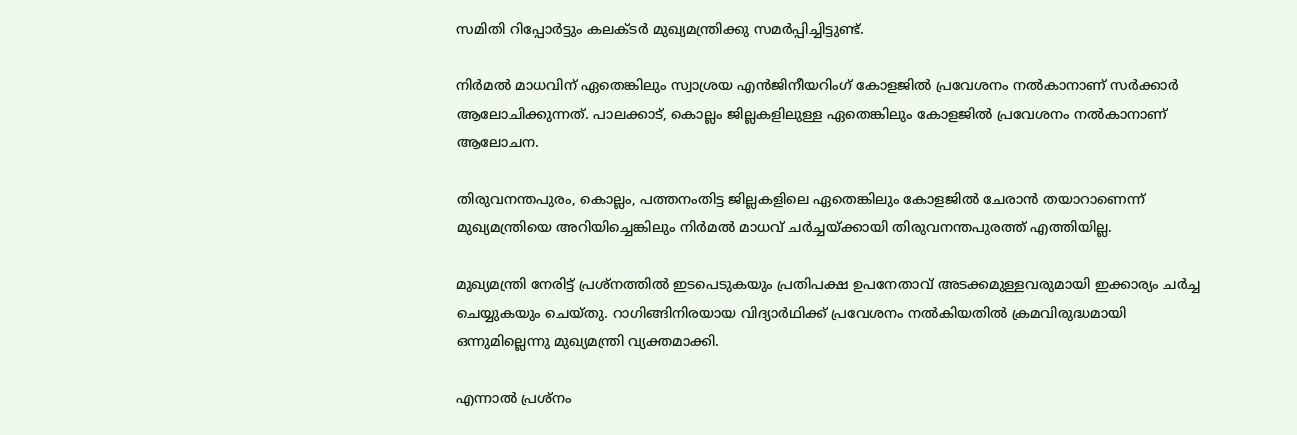സമിതി റിപ്പോര്‍ട്ടും കലക്ടര്‍ മുഖ്യമന്ത്രിക്കു സമര്‍പ്പിച്ചിട്ടുണ്ട്.

നിര്‍മല്‍ മാധവിന് ഏതെങ്കിലും സ്വാശ്രയ എന്‍ജിനീയറിംഗ് കോളജില്‍ പ്രവേശനം നല്‍കാനാണ് സര്‍ക്കാര്‍ ആലോചിക്കുന്നത്. പാലക്കാട്, കൊല്ലം ജില്ലകളിലുള്ള ഏതെങ്കിലും കോളജില്‍ പ്രവേശനം നല്‍കാനാണ് ആലോചന.

തിരുവനന്തപുരം, കൊല്ലം, പത്തനംതിട്ട ജില്ലകളിലെ ഏതെങ്കിലും കോളജില്‍ ചേരാന്‍ തയാറാണെന്ന് മുഖ്യമന്ത്രിയെ അറിയിച്ചെങ്കിലും നിര്‍മല്‍ മാധവ് ചര്‍ച്ചയ്ക്കായി തിരുവനന്തപുരത്ത് എത്തിയില്ല.

മുഖ്യമന്ത്രി നേരിട്ട് പ്രശ്‌നത്തില്‍ ഇടപെടുകയും പ്രതിപക്ഷ ഉപനേതാവ് അടക്കമുള്ളവരുമായി ഇക്കാര്യം ചര്‍ച്ച ചെയ്യുകയും ചെയ്തു. റാഗിങ്ങിനിരയായ വിദ്യാര്‍ഥിക്ക് പ്രവേശനം നല്‍കിയതില്‍ ക്രമവിരുദ്ധമായി ഒന്നുമില്ലെന്നു മുഖ്യമന്ത്രി വ്യക്തമാക്കി.

എന്നാല്‍ പ്രശ്‌നം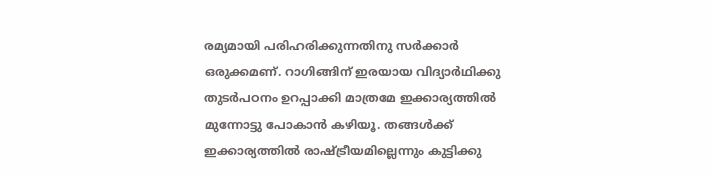രമ്യമായി പരിഹരിക്കുന്നതിനു സര്‍ക്കാര്‍ ഒരുക്കമണ്. റാഗിങ്ങിന് ഇരയായ വിദ്യാര്‍ഥിക്കു തുടര്‍പഠനം ഉറപ്പാക്കി മാത്രമേ ഇക്കാര്യത്തില്‍ മുന്നോട്ടു പോകാന്‍ കഴിയൂ. തങ്ങള്‍ക്ക് ഇക്കാര്യത്തില്‍ രാഷ്ട്രീയമില്ലെന്നും കുട്ടിക്കു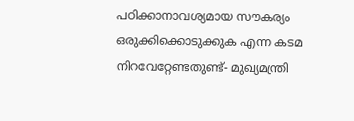പഠിക്കാനാവശ്യമായ സൗകര്യം ഒരുക്കിക്കൊടുക്കുക എന്ന കടമ നിറവേറ്റേണ്ടതുണ്ട്- മുഖ്യമന്ത്രി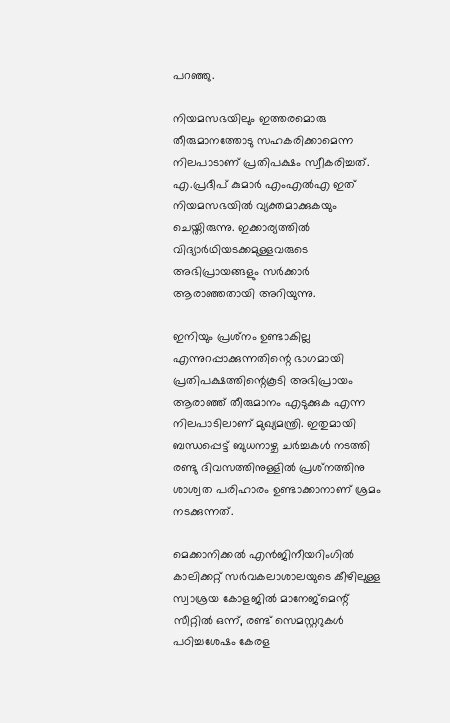പറഞ്ഞു.

നിയമസഭയിലും ഇത്തരമൊരു തീരുമാനത്തോടു സഹകരിക്കാമെന്ന നിലപാടാണ് പ്രതിപക്ഷം സ്വീകരിച്ചത്. എ.പ്രദീപ് കുമാര്‍ എംഎല്‍എ ഇത് നിയമസഭയില്‍ വ്യക്തമാക്കുകയും ചെയ്തിരുന്നു. ഇക്കാര്യത്തില്‍ വിദ്യാര്‍ഥിയടക്കമുള്ളവരുടെ അഭിപ്രായങ്ങളും സര്‍ക്കാര്‍ ആരാഞ്ഞതായി അറിയുന്നു.

ഇനിയും പ്രശ്‌നം ഉണ്ടാകില്ല എന്നുറപ്പാക്കുന്നതിന്റെ ഭാഗമായി പ്രതിപക്ഷത്തിന്റെകൂടി അഭിപ്രായം ആരാഞ്ഞ് തീരുമാനം എടുക്കുക എന്ന നിലപാടിലാണ് മുഖ്യമന്ത്രി. ഇതുമായി ബന്ധപ്പെട്ട് ബുധനാഴ്ച ചര്‍ച്ചകള്‍ നടത്തി രണ്ടു ദിവസത്തിനുള്ളില്‍ പ്രശ്‌നത്തിനു ശാശ്വത പരിഹാരം ഉണ്ടാക്കാനാണ് ശ്രമം നടക്കുന്നത്.

മെക്കാനിക്കല്‍ എന്‍ജിനീയറിംഗില്‍ കാലിക്കറ്റ് സര്‍വകലാശാലയുടെ കീഴിലുള്ള സ്വാശ്രയ കോളജില്‍ മാനേജ്‌മെന്റ് സീറ്റില്‍ ഒന്ന്, രണ്ട് സെമസ്റ്ററുകള്‍ പഠിച്ചശേഷം കേരള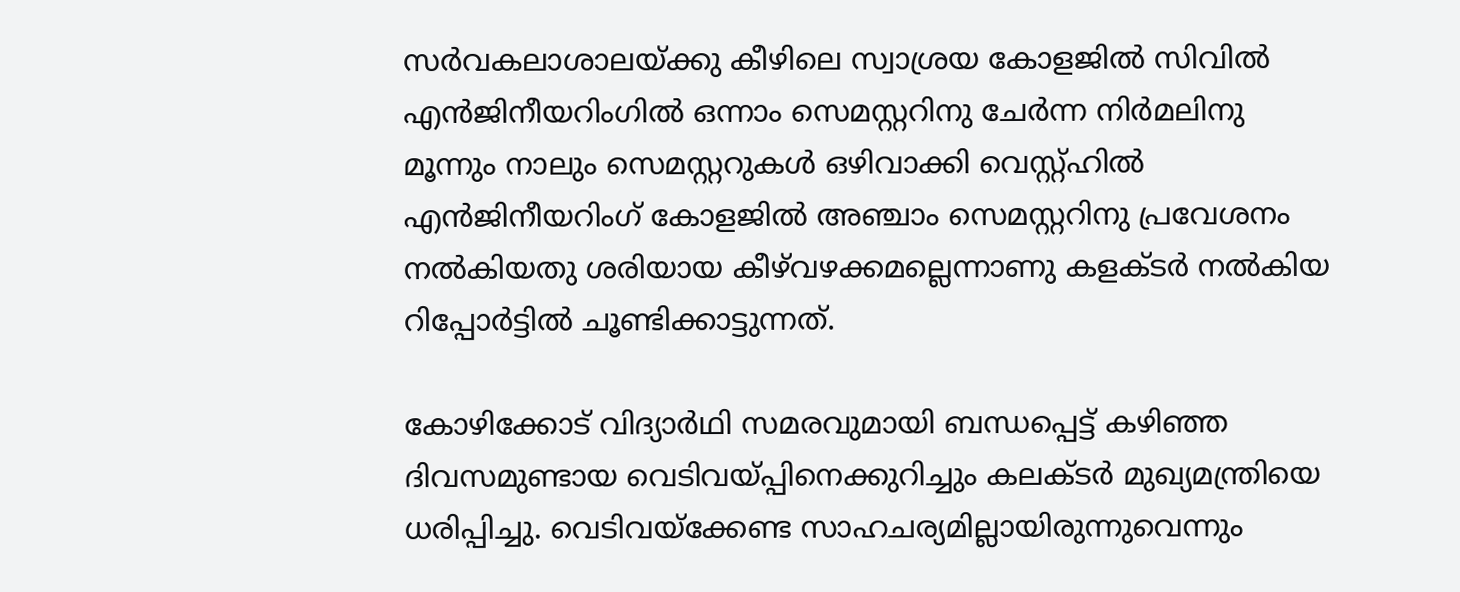സര്‍വകലാശാലയ്ക്കു കീഴിലെ സ്വാശ്രയ കോളജില്‍ സിവില്‍ എന്‍ജിനീയറിംഗില്‍ ഒന്നാം സെമസ്റ്ററിനു ചേര്‍ന്ന നിര്‍മലിനു മൂന്നും നാലും സെമസ്റ്ററുകള്‍ ഒഴിവാക്കി വെസ്റ്റ്ഹില്‍ എന്‍ജിനീയറിംഗ് കോളജില്‍ അഞ്ചാം സെമസ്റ്ററിനു പ്രവേശനം നല്‍കിയതു ശരിയായ കീഴ്‌വഴക്കമല്ലെന്നാണു കളക്ടര്‍ നല്‍കിയ റിപ്പോര്‍ട്ടില്‍ ചൂണ്ടിക്കാട്ടുന്നത്.

കോഴിക്കോട് വിദ്യാര്‍ഥി സമരവുമായി ബന്ധപ്പെട്ട് കഴിഞ്ഞ ദിവസമുണ്ടായ വെടിവയ്പ്പിനെക്കുറിച്ചും കലക്ടര്‍ മുഖ്യമന്ത്രിയെ ധരിപ്പിച്ചു. വെടിവയ്‌ക്കേണ്ട സാഹചര്യമില്ലായിരുന്നുവെന്നും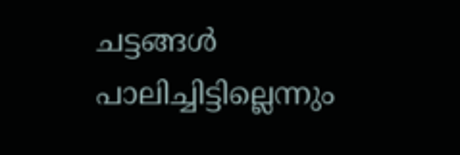ചട്ടങ്ങള്‍ പാലിച്ചിട്ടില്ലെന്നും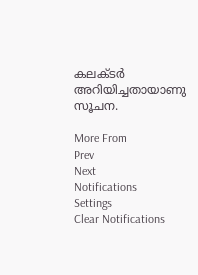കലക്ടര്‍ അറിയിച്ചതായാണു സൂചന.

More From
Prev
Next
Notifications
Settings
Clear Notifications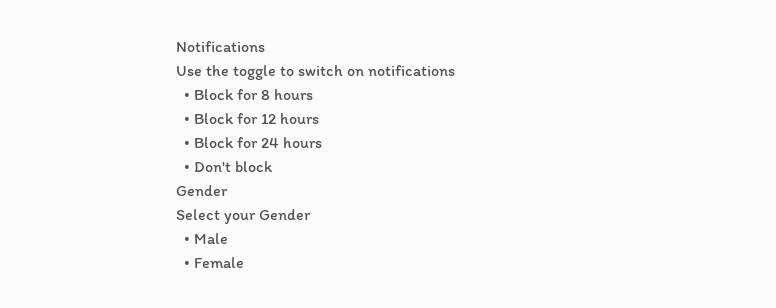Notifications
Use the toggle to switch on notifications
  • Block for 8 hours
  • Block for 12 hours
  • Block for 24 hours
  • Don't block
Gender
Select your Gender
  • Male
  • Female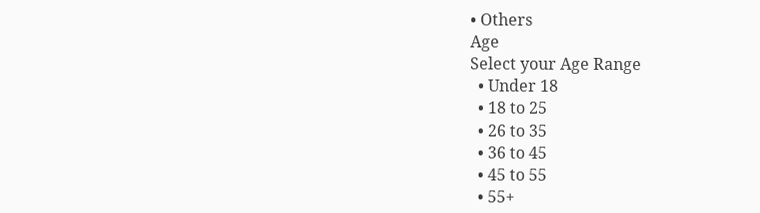• Others
Age
Select your Age Range
  • Under 18
  • 18 to 25
  • 26 to 35
  • 36 to 45
  • 45 to 55
  • 55+